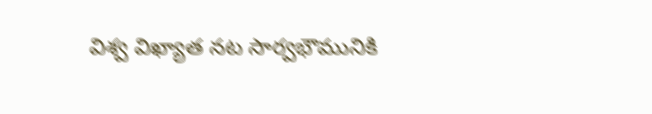విశ్వ విఖ్యాత నట సార్వభౌమునికి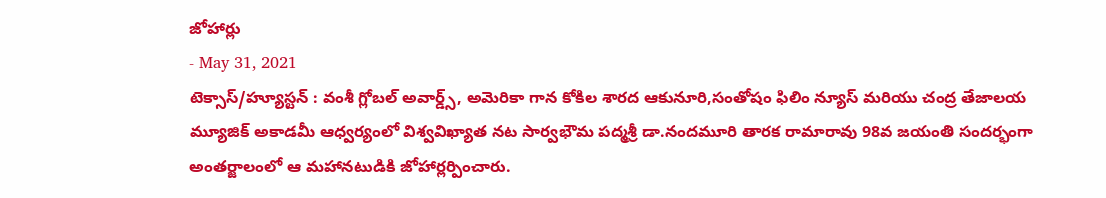జోహార్లు
- May 31, 2021
టెక్సాస్/హ్యూస్టన్ : వంశీ గ్లోబల్ అవార్డ్స్, అమెరికా గాన కోకిల శారద ఆకునూరి,సంతోషం ఫిలిం న్యూస్ మరియు చంద్ర తేజాలయ మ్యూజిక్ అకాడమీ ఆధ్వర్యంలో విశ్వవిఖ్యాత నట సార్వభౌమ పద్మశ్రీ డా.నందమూరి తారక రామారావు 98వ జయంతి సందర్భంగా అంతర్జాలంలో ఆ మహానటుడికి జోహార్లర్పించారు.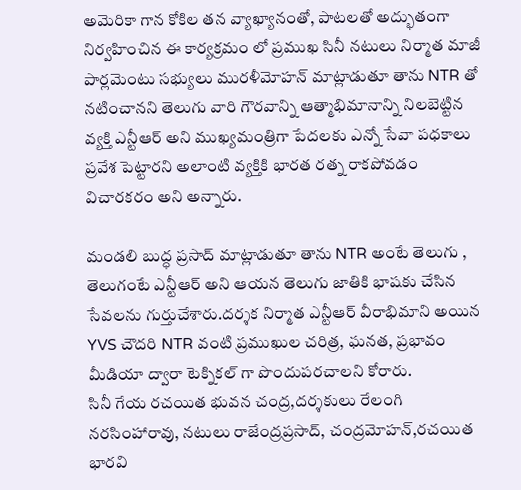అమెరికా గాన కోకిల తన వ్యాఖ్యానంతో, పాటలతో అద్భుతంగా నిర్వహించిన ఈ కార్యక్రమం లో ప్రముఖ సినీ నటులు నిర్మాత మాజీ పార్లమెంటు సభ్యులు మురళీమోహన్ మాట్లాడుతూ తాను NTR తో నటించానని తెలుగు వారి గౌరవాన్ని ఆత్మాభిమానాన్ని నిలబెట్టిన వ్యక్తి ఎన్టీఆర్ అని ముఖ్యమంత్రిగా పేదలకు ఎన్నో సేవా పధకాలు ప్రవేశ పెట్టారని అలాంటి వ్యక్తికి భారత రత్న రాకపోవడం విచారకరం అని అన్నారు.

మండలి బుద్ధ ప్రసాద్ మాట్లాడుతూ తాను NTR అంటే తెలుగు , తెలుగంటే ఎన్టీఆర్ అని ఆయన తెలుగు జాతికి భాషకు చేసిన సేవలను గుర్తుచేశారు.దర్శక నిర్మాత ఎన్టీఆర్ వీరాభిమాని అయిన YVS చౌదరి NTR వంటి ప్రముఖుల చరిత్ర, ఘనత, ప్రభావం మీడియా ద్వారా టెక్నికల్ గా పొందుపరచాలని కోరారు.
సినీ గేయ రచయిత భువన చంద్ర,దర్శకులు రేలంగి నరసింహారావు, నటులు రాజేంద్రప్రసాద్, చంద్రమోహన్,రచయిత భారవి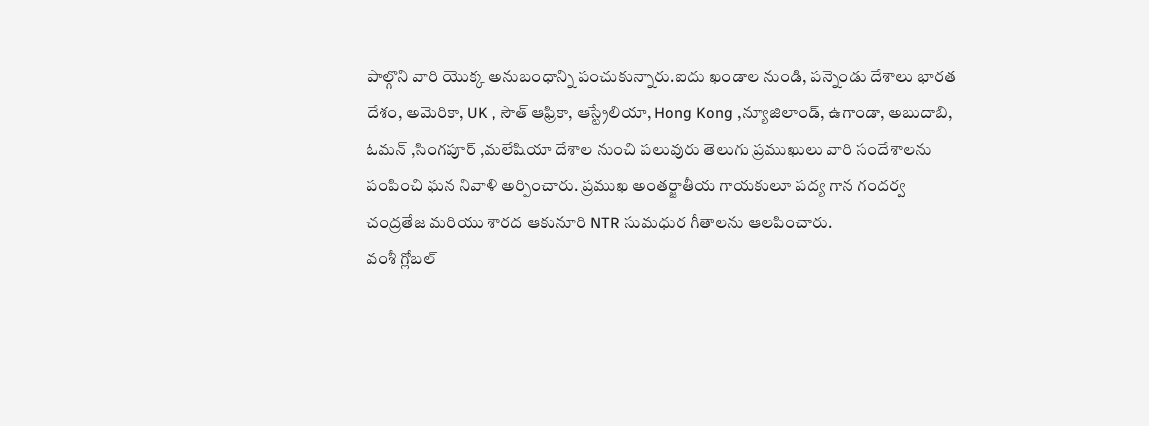పాల్గొని వారి యొక్క అనుబంధాన్ని పంచుకున్నారు.ఐదు ఖండాల నుండి, పన్నెండు దేశాలు భారత దేశం, అమెరికా, UK , సౌత్ ఆఫ్రికా, ఆస్ట్రేలియా, Hong Kong ,న్యూజిలాండ్, ఉగాండా, అబుదాబి, ఓమన్ ,సింగపూర్ ,మలేషియా దేశాల నుంచి పలువురు తెలుగు ప్రముఖులు వారి సందేశాలను పంపించి ఘన నివాళి అర్పించారు. ప్రముఖ అంతర్జాతీయ గాయకులూ పద్య గాన గందర్వ చంద్రతేజ మరియు శారద ఆకునూరి NTR సుమధుర గీతాలను ఆలపించారు.
వంశీ గ్లోబల్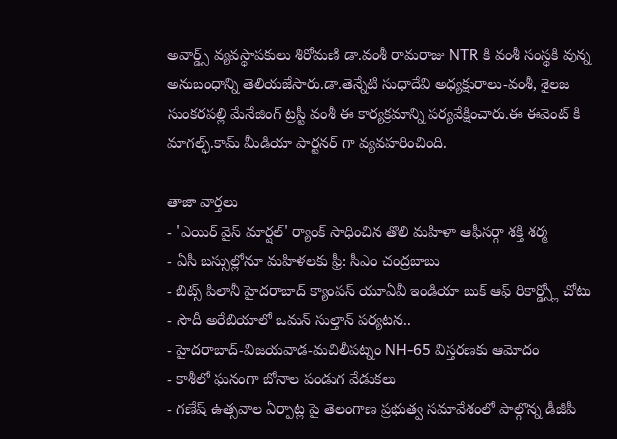అవార్డ్స్ వ్యవస్థాపకులు శిరోమణి డా.వంశీ రామరాజు NTR కి వంశీ సంస్థకి వున్న అనుబంధాన్ని తెలియజేసారు.డా.తెన్నేటి సుధాదేవి అధ్యక్షురాలు-వంశీ, శైలజ సుంకరపల్లి మేనేజింగ్ ట్రస్టీ వంశీ ఈ కార్యక్రమాన్ని పర్యవేక్షించారు.ఈ ఈవెంట్ కి మాగల్ఫ్.కామ్ మీడియా పార్టనర్ గా వ్యవహరించింది.

తాజా వార్తలు
- 'ఎయిర్ వైస్ మార్షల్' ర్యాంక్ సాధించిన తొలి మహిళా ఆఫీసర్గా శక్తి శర్మ
- ఏసీ బస్సుల్లోనూ మహిళలకు ఫ్రీ: సీఎం చంద్రబాబు
- బిట్స్ పిలానీ హైదరాబాద్ క్యాంపస్ యూఏవీ ఇండియా బుక్ ఆఫ్ రికార్డ్స్లో చోటు
- సౌదీ అరేబియాలో ఒమన్ సుల్తాన్ పర్యటన..
- హైదరాబాద్-విజయవాడ-మచిలీపట్నం NH-65 విస్తరణకు ఆమోదం
- కాశీలో ఘనంగా బోనాల పండుగ వేడుకలు
- గణేష్ ఉత్సవాల ఏర్పాట్ల పై తెలంగాణ ప్రభుత్వ సమావేశంలో పాల్గొన్న డీజీపీ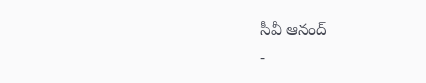సీవీ ఆనంద్
-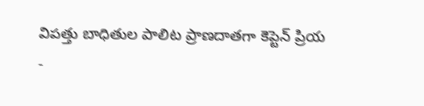విపత్తు బాధితుల పాలిట ప్రాణదాతగా కెప్టెన్ ప్రియ
-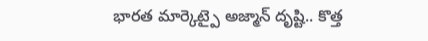భారత మార్కెట్పై అజ్మాన్ దృష్టి.. కొత్త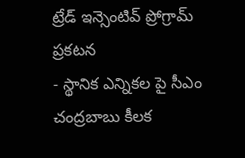ట్రేడ్ ఇన్సెంటివ్ ప్రోగ్రామ్ ప్రకటన
- స్థానిక ఎన్నికల పై సీఎం చంద్రబాబు కీలక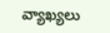వ్యాఖ్యలు